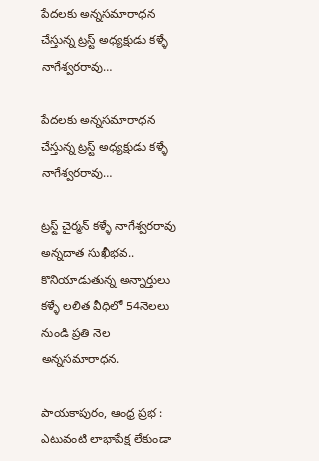పేదలకు అన్నసమారాధన చేస్తున్న ట్రస్ట్ అధ్యక్షుడు కళ్ళే నాగేశ్వరరావు…

పేదలకు అన్నసమారాధన చేస్తున్న ట్రస్ట్ అధ్యక్షుడు కళ్ళే నాగేశ్వరరావు…

ట్రస్ట్ చైర్మన్ కళ్ళే నాగేశ్వరరావు
అన్నదాత సుఖీభవ..
కొనియాడుతున్న అన్నార్తులు
కళ్ళే లలిత వీధిలో 54నెలలు నుండి ప్రతి నెల అన్నసమారాధన.

పాయకాపురం, ఆంధ్ర ప్రభ : ఎటువంటి లాభాపేక్ష లేకుండా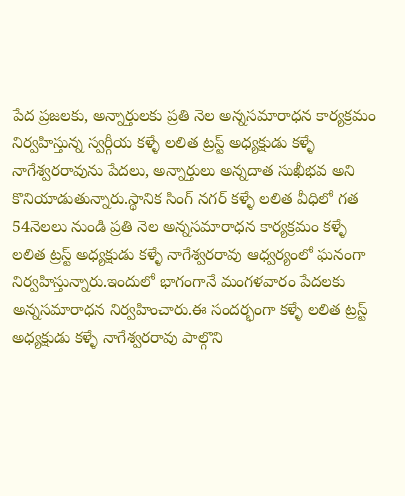పేద ప్రజలకు, అన్నార్తులకు ప్రతి నెల అన్నసమారాధన కార్యక్రమం నిర్వహిస్తున్న స్వర్గీయ కళ్ళే లలిత ట్రస్ట్ అధ్యక్షుడు కళ్ళే నాగేశ్వరరావును పేదలు, అన్నార్తులు అన్నదాత సుఖీభవ అని కొనియాడుతున్నారు.స్థానిక సింగ్ నగర్ కళ్ళే లలిత వీధిలో గత 54నెలలు నుండి ప్రతి నెల అన్నసమారాధన కార్యక్రమం కళ్ళే లలిత ట్రస్ట్ అధ్యక్షుడు కళ్ళే నాగేశ్వరరావు ఆధ్వర్యంలో ఘనంగా నిర్వహిస్తున్నారు.ఇందులో భాగంగానే మంగళవారం పేదలకు అన్నసమారాధన నిర్వహించారు.ఈ సందర్భంగా కళ్ళే లలిత ట్రస్ట్ అధ్యక్షుడు కళ్ళే నాగేశ్వరరావు పాల్గొని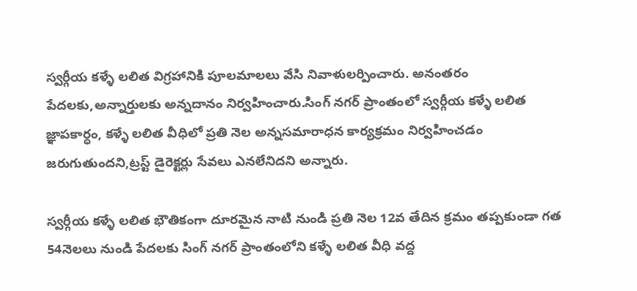స్వర్గీయ కళ్ళే లలిత విగ్రహానికి పూలమాలలు వేసి నివాళులర్పించారు. అనంతరం పేదలకు,అన్నార్తులకు అన్నదానం నిర్వహించారు.సింగ్ నగర్ ప్రాంతంలో స్వర్గీయ కళ్ళే లలిత జ్ఞాపకార్ధం, కళ్ళే లలిత వీధిలో ప్రతి నెల అన్నసమారాధన కార్యక్రమం నిర్వహించడం జరుగుతుందని,ట్రస్ట్ డైరెక్టర్లు సేవలు ఎనలేనిదని అన్నారు.

స్వర్గీయ కళ్ళే లలిత భౌతికంగా దూరమైన నాటి నుండి ప్రతి నెల 12వ తేదిన క్రమం తప్పకుండా గత 54నెలలు నుండి పేదలకు సింగ్ నగర్ ప్రాంతంలోని కళ్ళే లలిత వీధి వద్ద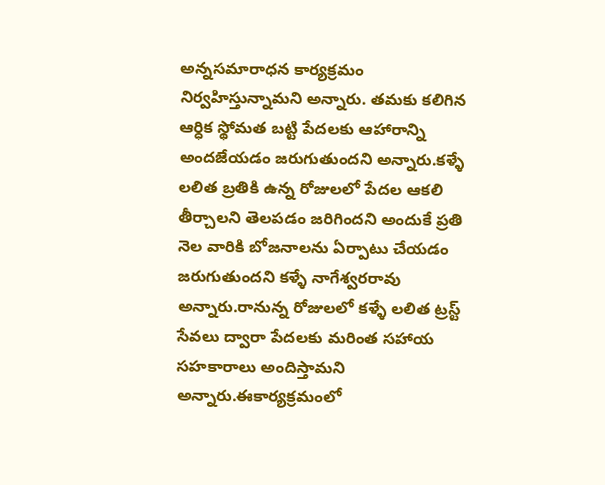అన్నసమారాధన కార్యక్రమం నిర్వహిస్తున్నామని అన్నారు. తమకు కలిగిన ఆర్ధిక స్థోమత బట్టి పేదలకు ఆహారాన్ని అందజేయడం జరుగుతుందని అన్నారు.కళ్ళే లలిత బ్రతికి ఉన్న రోజులలో పేదల ఆకలి తీర్చాలని తెలపడం జరిగిందని అందుకే ప్రతి నెల వారికి బోజనాలను ఏర్పాటు చేయడం జరుగుతుందని కళ్ళే నాగేశ్వరరావు అన్నారు.రానున్న రోజులలో కళ్ళే లలిత ట్రస్ట్ సేవలు ద్వారా పేదలకు మరింత సహాయ సహకారాలు అందిస్తామని అన్నారు.ఈకార్యక్రమంలో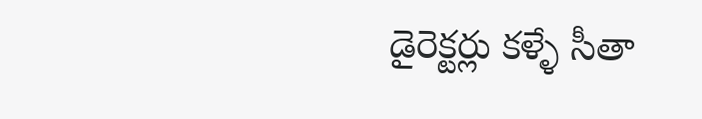డైరెక్టర్లు కళ్ళే సీతా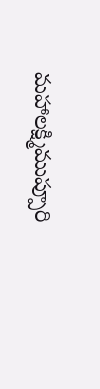మహాలక్ష్మిముప్పూరి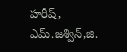హరీష్, ఎమ్.జశ్విన్,జి.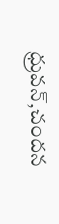ధ్రువన్,చందన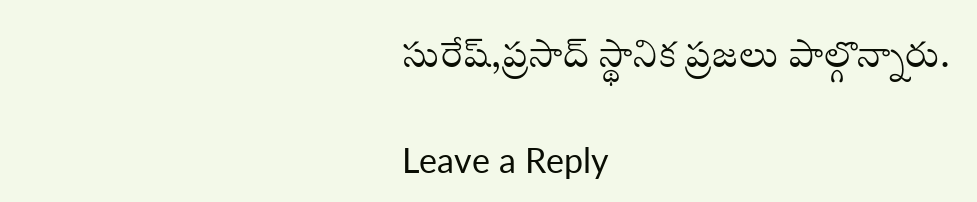సురేష్,ప్రసాద్ స్థానిక ప్రజలు పాల్గొన్నారు.

Leave a Reply